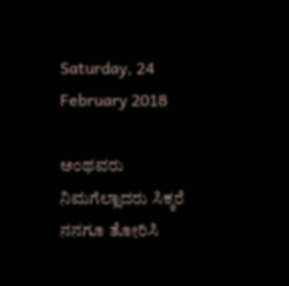Saturday, 24 February 2018

ಅಂಥವರು ನಿಮಗೆಲ್ಲಾದರು ಸಿಕ್ಕರೆ ನನಗೂ ತೋರಿಸಿ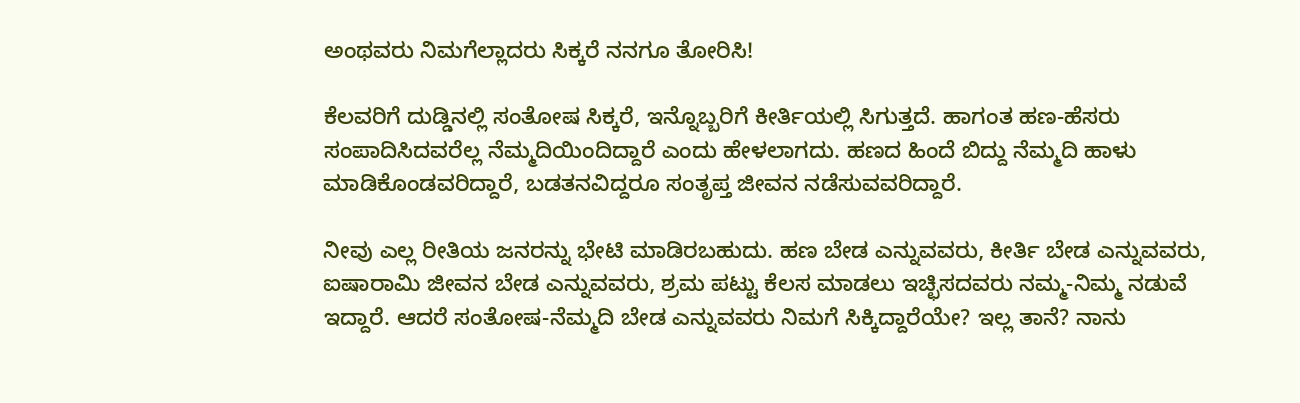ಅಂಥವರು ನಿಮಗೆಲ್ಲಾದರು ಸಿಕ್ಕರೆ ನನಗೂ ತೋರಿಸಿ!

ಕೆಲವರಿಗೆ ದುಡ್ಡಿನಲ್ಲಿ ಸಂತೋಷ ಸಿಕ್ಕರೆ, ಇನ್ನೊಬ್ಬರಿಗೆ ಕೀರ್ತಿಯಲ್ಲಿ ಸಿಗುತ್ತದೆ. ಹಾಗಂತ ಹಣ-ಹೆಸರು ಸಂಪಾದಿಸಿದವರೆಲ್ಲ ನೆಮ್ಮದಿಯಿಂದಿದ್ದಾರೆ ಎಂದು ಹೇಳಲಾಗದು. ಹಣದ ಹಿಂದೆ ಬಿದ್ದು ನೆಮ್ಮದಿ ಹಾಳು ಮಾಡಿಕೊಂಡವರಿದ್ದಾರೆ, ಬಡತನವಿದ್ದರೂ ಸಂತೃಪ್ತ ಜೀವನ ನಡೆಸುವವರಿದ್ದಾರೆ.

ನೀವು ಎಲ್ಲ ರೀತಿಯ ಜನರನ್ನು ಭೇಟಿ ಮಾಡಿರಬಹುದು. ಹಣ ಬೇಡ ಎನ್ನುವವರು, ಕೀರ್ತಿ ಬೇಡ ಎನ್ನುವವರು, ಐಷಾರಾಮಿ ಜೀವನ ಬೇಡ ಎನ್ನುವವರು, ಶ್ರಮ ಪಟ್ಟು ಕೆಲಸ ಮಾಡಲು ಇಚ್ಛಿಸದವರು ನಮ್ಮ-ನಿಮ್ಮ ನಡುವೆ ಇದ್ದಾರೆ. ಆದರೆ ಸಂತೋಷ-ನೆಮ್ಮದಿ ಬೇಡ ಎನ್ನುವವರು ನಿಮಗೆ ಸಿಕ್ಕಿದ್ದಾರೆಯೇ? ಇಲ್ಲ ತಾನೆ? ನಾನು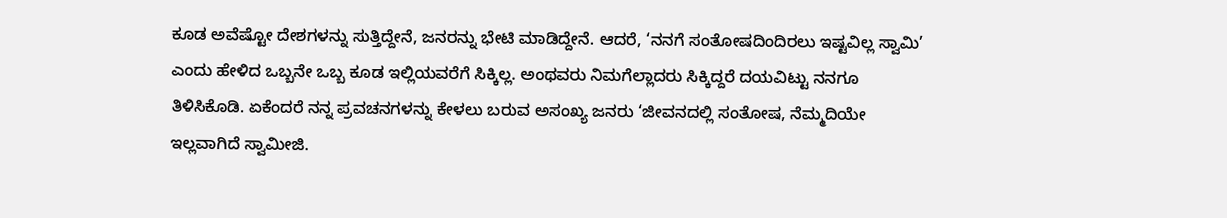ಕೂಡ ಅವೆಷ್ಟೋ ದೇಶಗಳನ್ನು ಸುತ್ತಿದ್ದೇನೆ, ಜನರನ್ನು ಭೇಟಿ ಮಾಡಿದ್ದೇನೆ. ಆದರೆ, ‘ನನಗೆ ಸಂತೋಷದಿಂದಿರಲು ಇಷ್ಟವಿಲ್ಲ ಸ್ವಾಮಿ’ ಎಂದು ಹೇಳಿದ ಒಬ್ಬನೇ ಒಬ್ಬ ಕೂಡ ಇಲ್ಲಿಯವರೆಗೆ ಸಿಕ್ಕಿಲ್ಲ. ಅಂಥವರು ನಿಮಗೆಲ್ಲಾದರು ಸಿಕ್ಕಿದ್ದರೆ ದಯವಿಟ್ಟು ನನಗೂ ತಿಳಿಸಿಕೊಡಿ. ಏಕೆಂದರೆ ನನ್ನ ಪ್ರವಚನಗಳನ್ನು ಕೇಳಲು ಬರುವ ಅಸಂಖ್ಯ ಜನರು ‘ಜೀವನದಲ್ಲಿ ಸಂತೋಷ, ನೆಮ್ಮದಿಯೇ ಇಲ್ಲವಾಗಿದೆ ಸ್ವಾಮೀಜಿ.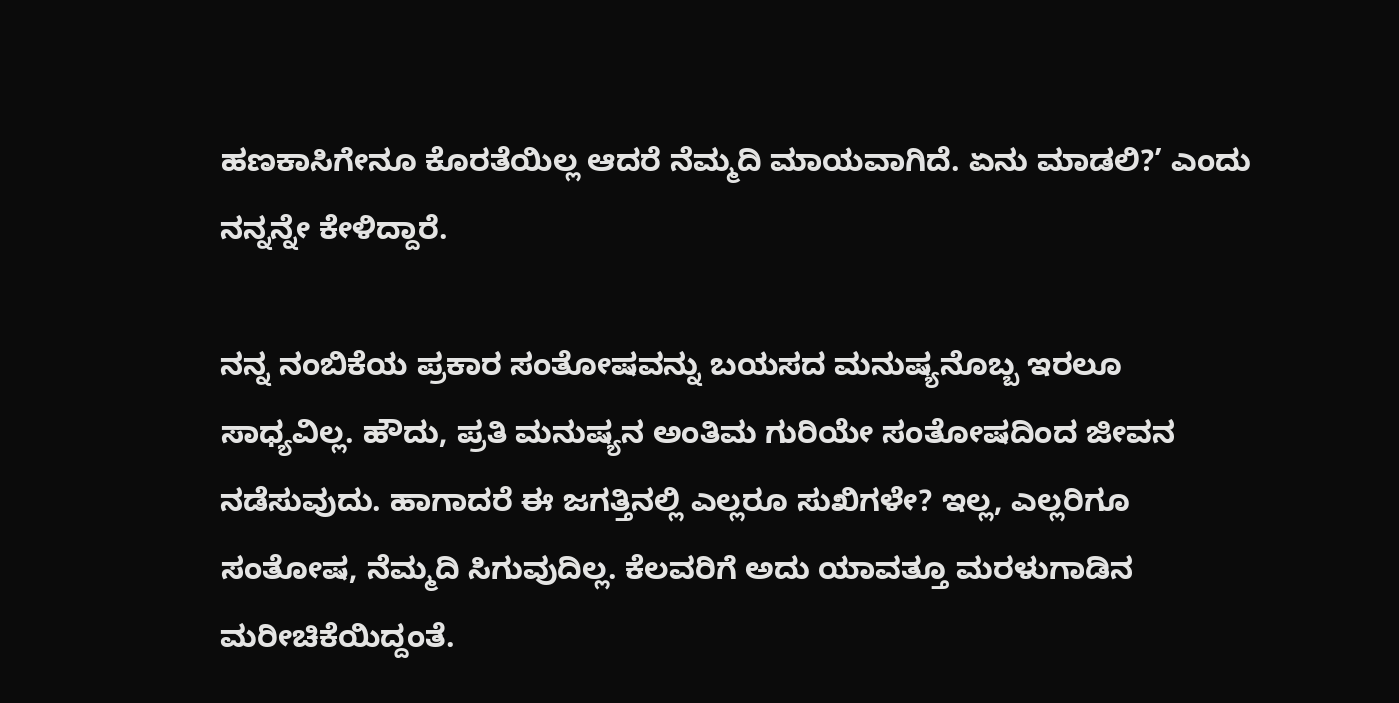ಹಣಕಾಸಿಗೇನೂ ಕೊರತೆಯಿಲ್ಲ ಆದರೆ ನೆಮ್ಮದಿ ಮಾಯವಾಗಿದೆ. ಏನು ಮಾಡಲಿ?’ ಎಂದು ನನ್ನನ್ನೇ ಕೇಳಿದ್ದಾರೆ.

ನನ್ನ ನಂಬಿಕೆಯ ಪ್ರಕಾರ ಸಂತೋಷವನ್ನು ಬಯಸದ ಮನುಷ್ಯನೊಬ್ಬ ಇರಲೂ ಸಾಧ್ಯವಿಲ್ಲ. ಹೌದು, ಪ್ರತಿ ಮನುಷ್ಯನ ಅಂತಿಮ ಗುರಿಯೇ ಸಂತೋಷದಿಂದ ಜೀವನ ನಡೆಸುವುದು. ಹಾಗಾದರೆ ಈ ಜಗತ್ತಿನಲ್ಲಿ ಎಲ್ಲರೂ ಸುಖಿಗಳೇ? ಇಲ್ಲ, ಎಲ್ಲರಿಗೂ ಸಂತೋಷ, ನೆಮ್ಮದಿ ಸಿಗುವುದಿಲ್ಲ. ಕೆಲವರಿಗೆ ಅದು ಯಾವತ್ತೂ ಮರಳುಗಾಡಿನ ಮರೀಚಿಕೆಯಿದ್ದಂತೆ.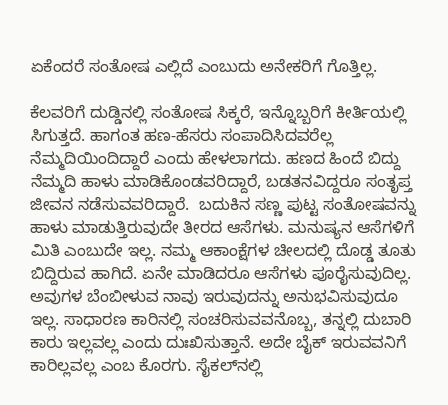ಏಕೆಂದರೆ ಸಂತೋಷ ಎಲ್ಲಿದೆ ಎಂಬುದು ಅನೇಕರಿಗೆ ಗೊತ್ತಿಲ್ಲ.

ಕೆಲವರಿಗೆ ದುಡ್ಡಿನಲ್ಲಿ ಸಂತೋಷ ಸಿಕ್ಕರೆ, ಇನ್ನೊಬ್ಬರಿಗೆ ಕೀರ್ತಿಯಲ್ಲಿ ಸಿಗುತ್ತದೆ. ಹಾಗಂತ ಹಣ-ಹೆಸರು ಸಂಪಾದಿಸಿದವರೆಲ್ಲ ನೆಮ್ಮದಿಯಿಂದಿದ್ದಾರೆ ಎಂದು ಹೇಳಲಾಗದು. ಹಣದ ಹಿಂದೆ ಬಿದ್ದು ನೆಮ್ಮದಿ ಹಾಳು ಮಾಡಿಕೊಂಡವರಿದ್ದಾರೆ, ಬಡತನವಿದ್ದರೂ ಸಂತೃಪ್ತ ಜೀವನ ನಡೆಸುವವರಿದ್ದಾರೆ.  ಬದುಕಿನ ಸಣ್ಣ ಪುಟ್ಟ ಸಂತೋಷವನ್ನು ಹಾಳು ಮಾಡುತ್ತಿರುವುದೇ ತೀರದ ಆಸೆಗಳು. ಮನುಷ್ಯನ ಆಸೆಗಳಿಗೆ ಮಿತಿ ಎಂಬುದೇ ಇಲ್ಲ. ನಮ್ಮ ಆಕಾಂಕ್ಷೆಗಳ ಚೀಲದಲ್ಲಿ ದೊಡ್ಡ ತೂತು ಬಿದ್ದಿರುವ ಹಾಗಿದೆ. ಏನೇ ಮಾಡಿದರೂ ಆಸೆಗಳು ಪೂರೈಸುವುದಿಲ್ಲ. ಅವುಗಳ ಬೆಂಬೀಳುವ ನಾವು ಇರುವುದನ್ನು ಅನುಭವಿಸುವುದೂ ಇಲ್ಲ. ಸಾಧಾರಣ ಕಾರಿನಲ್ಲಿ ಸಂಚರಿಸುವವನೊಬ್ಬ, ತನ್ನಲ್ಲಿ ದುಬಾರಿ ಕಾರು ಇಲ್ಲವಲ್ಲ ಎಂದು ದುಃಖಿಸುತ್ತಾನೆ. ಅದೇ ಬೈಕ್ ಇರುವವನಿಗೆ ಕಾರಿಲ್ಲವಲ್ಲ ಎಂಬ ಕೊರಗು. ಸೈಕಲ್‌ನಲ್ಲಿ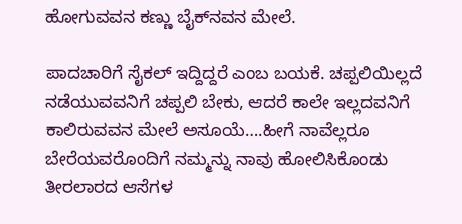ಹೋಗುವವನ ಕಣ್ಣು ಬೈಕ್‌ನವನ ಮೇಲೆ.

ಪಾದಚಾರಿಗೆ ಸೈಕಲ್ ಇದ್ದಿದ್ದರೆ ಎಂಬ ಬಯಕೆ. ಚಪ್ಪಲಿಯಿಲ್ಲದೆ ನಡೆಯುವವನಿಗೆ ಚಪ್ಪಲಿ ಬೇಕು, ಆದರೆ ಕಾಲೇ ಇಲ್ಲದವನಿಗೆ ಕಾಲಿರುವವನ ಮೇಲೆ ಅಸೂಯೆ….ಹೀಗೆ ನಾವೆಲ್ಲರೂ ಬೇರೆಯವರೊಂದಿಗೆ ನಮ್ಮನ್ನು ನಾವು ಹೋಲಿಸಿಕೊಂಡು ತೀರಲಾರದ ಆಸೆಗಳ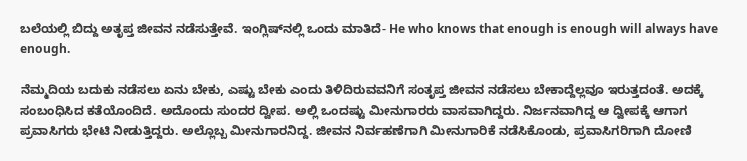ಬಲೆಯಲ್ಲಿ ಬಿದ್ದು ಅತೃಪ್ತ ಜೀವನ ನಡೆಸುತ್ತೇವೆ. ಇಂಗ್ಲಿಷ್‌ನಲ್ಲಿ ಒಂದು ಮಾತಿದೆ- He who knows that enough is enough will always have enough.

ನೆಮ್ಮದಿಯ ಬದುಕು ನಡೆಸಲು ಏನು ಬೇಕು, ಎಷ್ಟು ಬೇಕು ಎಂದು ತಿಳಿದಿರುವವನಿಗೆ ಸಂತೃಪ್ತ ಜೀವನ ನಡೆಸಲು ಬೇಕಾದ್ದೆಲ್ಲವೂ ಇರುತ್ತದಂತೆ. ಅದಕ್ಕೆ ಸಂಬಂಧಿಸಿದ ಕತೆಯೊಂದಿದೆ. ಅದೊಂದು ಸುಂದರ ದ್ವೀಪ. ಅಲ್ಲಿ ಒಂದಷ್ಟು ಮೀನುಗಾರರು ವಾಸವಾಗಿದ್ದರು. ನಿರ್ಜನವಾಗಿದ್ದ ಆ ದ್ವೀಪಕ್ಕೆ ಆಗಾಗ ಪ್ರವಾಸಿಗರು ಭೇಟಿ ನೀಡುತ್ತಿದ್ದರು. ಅಲ್ಲೊಬ್ಬ ಮೀನುಗಾರನಿದ್ದ. ಜೀವನ ನಿರ್ವಹಣೆಗಾಗಿ ಮೀನುಗಾರಿಕೆ ನಡೆಸಿಕೊಂಡು, ಪ್ರವಾಸಿಗರಿಗಾಗಿ ದೋಣಿ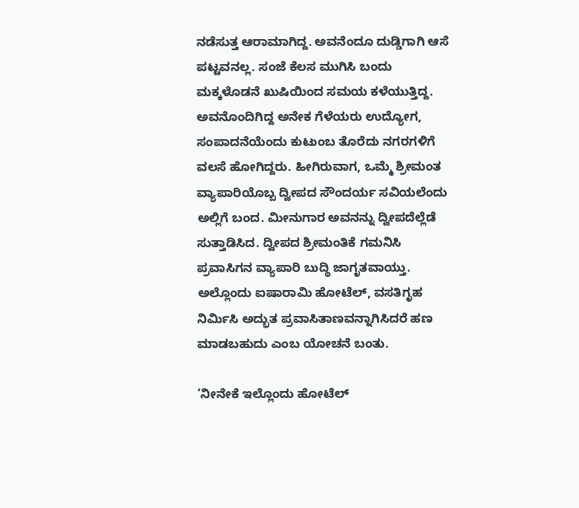ನಡೆಸುತ್ತ ಆರಾಮಾಗಿದ್ದ. ಅವನೆಂದೂ ದುಡ್ಡಿಗಾಗಿ ಆಸೆ ಪಟ್ಟವನಲ್ಲ. ಸಂಜೆ ಕೆಲಸ ಮುಗಿಸಿ ಬಂದು ಮಕ್ಕಳೊಡನೆ ಖುಷಿಯಿಂದ ಸಮಯ ಕಳೆಯುತ್ತಿದ್ದ. ಅವನೊಂದಿಗಿದ್ದ ಅನೇಕ ಗೆಳೆಯರು ಉದ್ಯೋಗ, ಸಂಪಾದನೆಯೆಂದು ಕುಟುಂಬ ತೊರೆದು ನಗರಗಳಿಗೆ ವಲಸೆ ಹೋಗಿದ್ದರು. ಹೀಗಿರುವಾಗ, ಒಮ್ಮೆ ಶ್ರೀಮಂತ ವ್ಯಾಪಾರಿಯೊಬ್ಬ ದ್ವೀಪದ ಸೌಂದರ್ಯ ಸವಿಯಲೆಂದು ಅಲ್ಲಿಗೆ ಬಂದ. ಮೀನುಗಾರ ಅವನನ್ನು ದ್ವೀಪದೆಲ್ಲೆಡೆ ಸುತ್ತಾಡಿಸಿದ. ದ್ವೀಪದ ಶ್ರೀಮಂತಿಕೆ ಗಮನಿಸಿ ಪ್ರವಾಸಿಗನ ವ್ಯಾಪಾರಿ ಬುದ್ಧಿ ಜಾಗೃತವಾಯ್ತು. ಅಲ್ಲೊಂದು ಐಷಾರಾಮಿ ಹೋಟೆಲ್, ವಸತಿಗೃಹ ನಿರ್ಮಿಸಿ ಅದ್ಭುತ ಪ್ರವಾಸಿತಾಣವನ್ನಾಗಿಸಿದರೆ ಹಣ ಮಾಡಬಹುದು ಎಂಬ ಯೋಚನೆ ಬಂತು.

‘ನೀನೇಕೆ ಇಲ್ಲೊಂದು ಹೋಟೆಲ್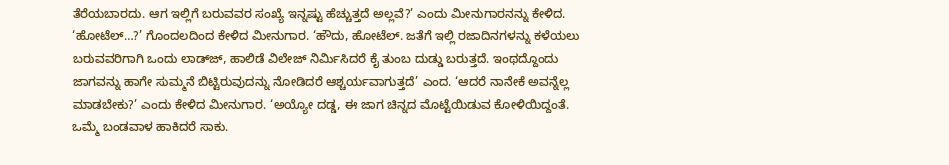ತೆರೆಯಬಾರದು. ಆಗ ಇಲ್ಲಿಗೆ ಬರುವವರ ಸಂಖ್ಯೆ ಇನ್ನಷ್ಟು ಹೆಚ್ಚುತ್ತದೆ ಅಲ್ಲವೆ?’ ಎಂದು ಮೀನುಗಾರನನ್ನು ಕೇಳಿದ. ‘ಹೋಟೆಲ್…?’ ಗೊಂದಲದಿಂದ ಕೇಳಿದ ಮೀನುಗಾರ. ‘ಹೌದು, ಹೋಟೆಲ್. ಜತೆಗೆ ಇಲ್ಲಿ ರಜಾದಿನಗಳನ್ನು ಕಳೆಯಲು ಬರುವವರಿಗಾಗಿ ಒಂದು ಲಾಡ್‌ಜ್‌, ಹಾಲಿಡೆ ವಿಲೇಜ್ ನಿರ್ಮಿಸಿದರೆ ಕೈ ತುಂಬ ದುಡ್ಡು ಬರುತ್ತದೆ. ಇಂಥದ್ದೊಂದು ಜಾಗವನ್ನು ಹಾಗೇ ಸುಮ್ಮನೆ ಬಿಟ್ಟಿರುವುದನ್ನು ನೋಡಿದರೆ ಆಶ್ಚರ್ಯವಾಗುತ್ತದೆ’ ಎಂದ. ‘ಆದರೆ ನಾನೇಕೆ ಅವನ್ನೆಲ್ಲ ಮಾಡಬೇಕು?’ ಎಂದು ಕೇಳಿದ ಮೀನುಗಾರ. ‘ಅಯ್ಯೋ ದಡ್ಡ, ಈ ಜಾಗ ಚಿನ್ನದ ಮೊಟ್ಟೆಯಿಡುವ ಕೋಳಿಯಿದ್ದಂತೆ. ಒಮ್ಮೆ ಬಂಡವಾಳ ಹಾಕಿದರೆ ಸಾಕು.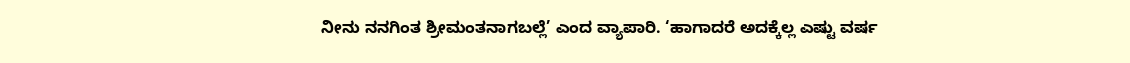ನೀನು ನನಗಿಂತ ಶ್ರೀಮಂತನಾಗಬಲ್ಲೆ’ ಎಂದ ವ್ಯಾಪಾರಿ. ‘ಹಾಗಾದರೆ ಅದಕ್ಕೆಲ್ಲ ಎಷ್ಟು ವರ್ಷ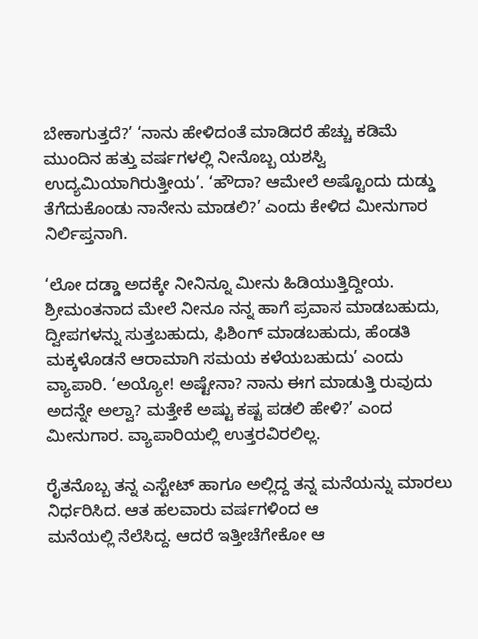ಬೇಕಾಗುತ್ತದೆ?’ ‘ನಾನು ಹೇಳಿದಂತೆ ಮಾಡಿದರೆ ಹೆಚ್ಚು ಕಡಿಮೆ ಮುಂದಿನ ಹತ್ತು ವರ್ಷಗಳಲ್ಲಿ ನೀನೊಬ್ಬ ಯಶಸ್ವಿ
ಉದ್ಯಮಿಯಾಗಿರುತ್ತೀಯ’. ‘ಹೌದಾ? ಆಮೇಲೆ ಅಷ್ಟೊಂದು ದುಡ್ಡು ತೆಗೆದುಕೊಂಡು ನಾನೇನು ಮಾಡಲಿ?’ ಎಂದು ಕೇಳಿದ ಮೀನುಗಾರ ನಿರ್ಲಿಪ್ತನಾಗಿ.

‘ಲೋ ದಡ್ಡಾ ಅದಕ್ಕೇ ನೀನಿನ್ನೂ ಮೀನು ಹಿಡಿಯುತ್ತಿದ್ದೀಯ. ಶ್ರೀಮಂತನಾದ ಮೇಲೆ ನೀನೂ ನನ್ನ ಹಾಗೆ ಪ್ರವಾಸ ಮಾಡಬಹುದು, ದ್ವೀಪಗಳನ್ನು ಸುತ್ತಬಹುದು, ಫಿಶಿಂಗ್ ಮಾಡಬಹುದು, ಹೆಂಡತಿ ಮಕ್ಕಳೊಡನೆ ಆರಾಮಾಗಿ ಸಮಯ ಕಳೆಯಬಹುದು’ ಎಂದು ವ್ಯಾಪಾರಿ. ‘ಅಯ್ಯೋ! ಅಷ್ಟೇನಾ? ನಾನು ಈಗ ಮಾಡುತ್ತಿ ರುವುದು ಅದನ್ನೇ ಅಲ್ವಾ? ಮತ್ತೇಕೆ ಅಷ್ಟು ಕಷ್ಟ ಪಡಲಿ ಹೇಳಿ?’ ಎಂದ ಮೀನುಗಾರ. ವ್ಯಾಪಾರಿಯಲ್ಲಿ ಉತ್ತರವಿರಲಿಲ್ಲ.

ರೈತನೊಬ್ಬ ತನ್ನ ಎಸ್ಟೇಟ್ ಹಾಗೂ ಅಲ್ಲಿದ್ದ ತನ್ನ ಮನೆಯನ್ನು ಮಾರಲು ನಿರ್ಧರಿಸಿದ. ಆತ ಹಲವಾರು ವರ್ಷಗಳಿಂದ ಆ
ಮನೆಯಲ್ಲಿ ನೆಲೆಸಿದ್ದ. ಆದರೆ ಇತ್ತೀಚೆಗೇಕೋ ಆ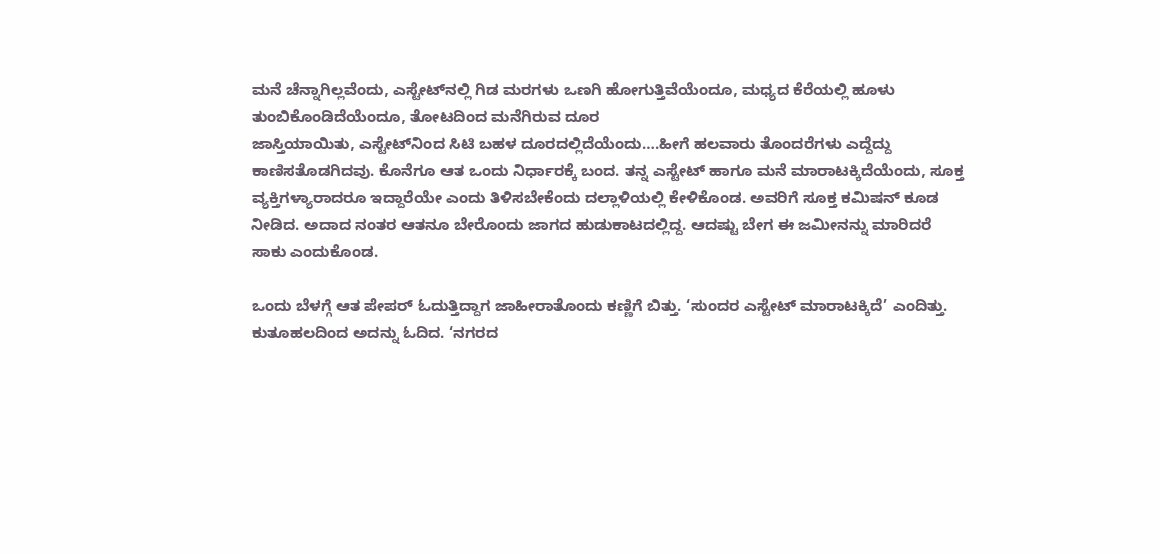ಮನೆ ಚೆನ್ನಾಗಿಲ್ಲವೆಂದು, ಎಸ್ಟೇಟ್‌ನಲ್ಲಿ ಗಿಡ ಮರಗಳು ಒಣಗಿ ಹೋಗುತ್ತಿವೆಯೆಂದೂ, ಮಧ್ಯದ ಕೆರೆಯಲ್ಲಿ ಹೂಳು ತುಂಬಿಕೊಂಡಿದೆಯೆಂದೂ, ತೋಟದಿಂದ ಮನೆಗಿರುವ ದೂರ
ಜಾಸ್ತಿಯಾಯಿತು, ಎಸ್ಟೇಟ್‌ನಿಂದ ಸಿಟಿ ಬಹಳ ದೂರದಲ್ಲಿದೆಯೆಂದು….ಹೀಗೆ ಹಲವಾರು ತೊಂದರೆಗಳು ಎದ್ದೆದ್ದು ಕಾಣಿಸತೊಡಗಿದವು. ಕೊನೆಗೂ ಆತ ಒಂದು ನಿರ್ಧಾರಕ್ಕೆ ಬಂದ. ತನ್ನ ಎಸ್ಟೇಟ್ ಹಾಗೂ ಮನೆ ಮಾರಾಟಕ್ಕಿದೆಯೆಂದು, ಸೂಕ್ತ ವ್ಯಕ್ತಿಗಳ್ಯಾರಾದರೂ ಇದ್ದಾರೆಯೇ ಎಂದು ತಿಳಿಸಬೇಕೆಂದು ದಲ್ಲಾಳಿಯಲ್ಲಿ ಕೇಳಿಕೊಂಡ. ಅವರಿಗೆ ಸೂಕ್ತ ಕಮಿಷನ್ ಕೂಡ
ನೀಡಿದ. ಅದಾದ ನಂತರ ಆತನೂ ಬೇರೊಂದು ಜಾಗದ ಹುಡುಕಾಟದಲ್ಲಿದ್ದ. ಆದಷ್ಟು ಬೇಗ ಈ ಜಮೀನನ್ನು ಮಾರಿದರೆ
ಸಾಕು ಎಂದುಕೊಂಡ.

ಒಂದು ಬೆಳಗ್ಗೆ ಆತ ಪೇಪರ್ ಓದುತ್ತಿದ್ದಾಗ ಜಾಹೀರಾತೊಂದು ಕಣ್ಣಿಗೆ ಬಿತ್ತು. ‘ಸುಂದರ ಎಸ್ಟೇಟ್ ಮಾರಾಟಕ್ಕಿದೆ’ ಎಂದಿತ್ತು.
ಕುತೂಹಲದಿಂದ ಅದನ್ನು ಓದಿದ. ‘ನಗರದ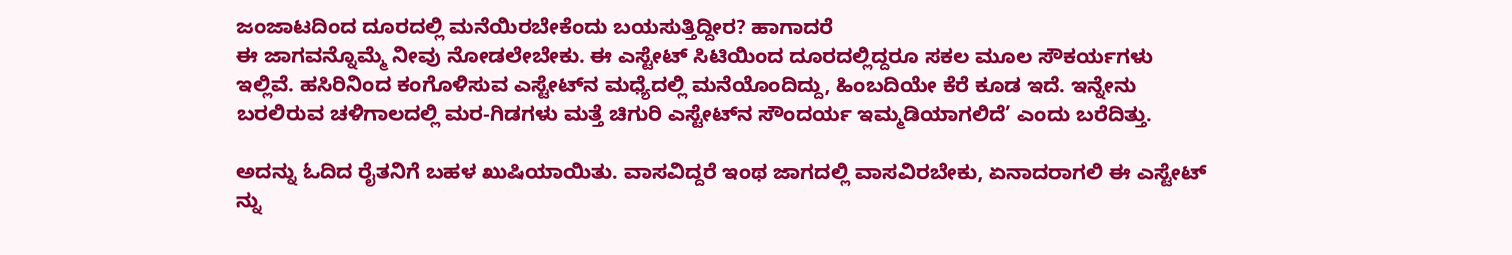ಜಂಜಾಟದಿಂದ ದೂರದಲ್ಲಿ ಮನೆಯಿರಬೇಕೆಂದು ಬಯಸುತ್ತಿದ್ದೀರ? ಹಾಗಾದರೆ
ಈ ಜಾಗವನ್ನೊಮ್ಮೆ ನೀವು ನೋಡಲೇಬೇಕು. ಈ ಎಸ್ಟೇಟ್ ಸಿಟಿಯಿಂದ ದೂರದಲ್ಲಿದ್ದರೂ ಸಕಲ ಮೂಲ ಸೌಕರ್ಯಗಳು
ಇಲ್ಲಿವೆ. ಹಸಿರಿನಿಂದ ಕಂಗೊಳಿಸುವ ಎಸ್ಟೇಟ್‌ನ ಮಧ್ಯೆದಲ್ಲಿ ಮನೆಯೊಂದಿದ್ದು, ಹಿಂಬದಿಯೇ ಕೆರೆ ಕೂಡ ಇದೆ. ಇನ್ನೇನು
ಬರಲಿರುವ ಚಳಿಗಾಲದಲ್ಲಿ ಮರ-ಗಿಡಗಳು ಮತ್ತೆ ಚಿಗುರಿ ಎಸ್ಟೇಟ್‌ನ ಸೌಂದರ್ಯ ಇಮ್ಮಡಿಯಾಗಲಿದೆ’ ಎಂದು ಬರೆದಿತ್ತು.

ಅದನ್ನು ಓದಿದ ರೈತನಿಗೆ ಬಹಳ ಖುಷಿಯಾಯಿತು. ವಾಸವಿದ್ದರೆ ಇಂಥ ಜಾಗದಲ್ಲಿ ವಾಸವಿರಬೇಕು, ಏನಾದರಾಗಲಿ ಈ ಎಸ್ಟೇಟ್
ನ್ನು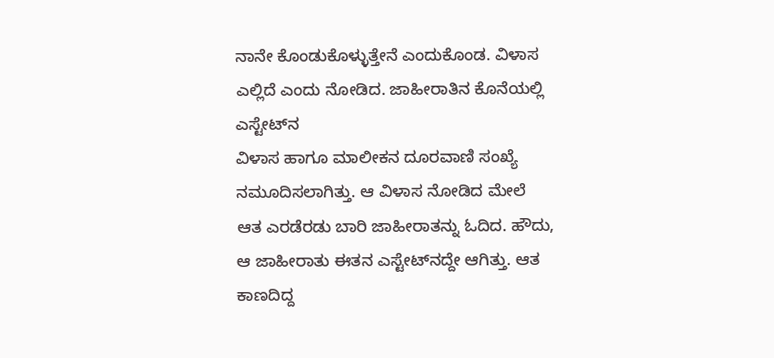ನಾನೇ ಕೊಂಡುಕೊಳ್ಳುತ್ತೇನೆ ಎಂದುಕೊಂಡ. ವಿಳಾಸ ಎಲ್ಲಿದೆ ಎಂದು ನೋಡಿದ. ಜಾಹೀರಾತಿನ ಕೊನೆಯಲ್ಲಿ ಎಸ್ಟೇಟ್‌ನ
ವಿಳಾಸ ಹಾಗೂ ಮಾಲೀಕನ ದೂರವಾಣಿ ಸಂಖ್ಯೆ ನಮೂದಿಸಲಾಗಿತ್ತು. ಆ ವಿಳಾಸ ನೋಡಿದ ಮೇಲೆ ಆತ ಎರಡೆರಡು ಬಾರಿ ಜಾಹೀರಾತನ್ನು ಓದಿದ. ಹೌದು, ಆ ಜಾಹೀರಾತು ಈತನ ಎಸ್ಟೇಟ್‌ನದ್ದೇ ಆಗಿತ್ತು. ಆತ ಕಾಣದಿದ್ದ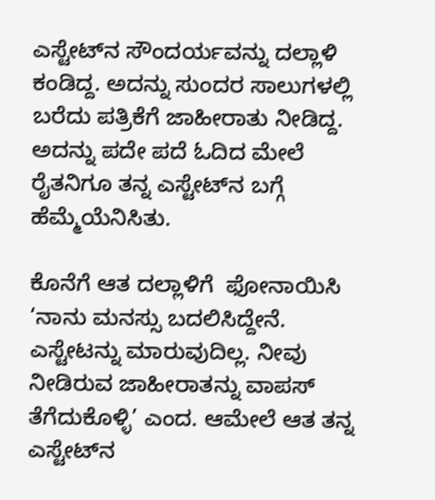ಎಸ್ಟೇಟ್‌ನ ಸೌಂದರ್ಯವನ್ನು ದಲ್ಲಾಳಿ ಕಂಡಿದ್ದ. ಅದನ್ನು ಸುಂದರ ಸಾಲುಗಳಲ್ಲಿ ಬರೆದು ಪತ್ರಿಕೆಗೆ ಜಾಹೀರಾತು ನೀಡಿದ್ದ. ಅದನ್ನು ಪದೇ ಪದೆ ಓದಿದ ಮೇಲೆ ರೈತನಿಗೂ ತನ್ನ ಎಸ್ಟೇಟ್‌ನ ಬಗ್ಗೆ ಹೆಮ್ಮೆಯೆನಿಸಿತು.

ಕೊನೆಗೆ ಆತ ದಲ್ಲಾಳಿಗೆ  ಫೋನಾಯಿಸಿ ‘ನಾನು ಮನಸ್ಸು ಬದಲಿಸಿದ್ದೇನೆ. ಎಸ್ಟೇಟನ್ನು ಮಾರುವುದಿಲ್ಲ. ನೀವು ನೀಡಿರುವ ಜಾಹೀರಾತನ್ನು ವಾಪಸ್ ತೆಗೆದುಕೊಳ್ಳಿ’ ಎಂದ. ಆಮೇಲೆ ಆತ ತನ್ನ ಎಸ್ಟೇಟ್‌ನ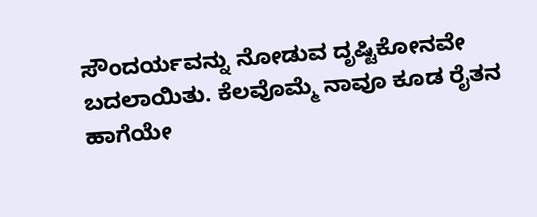ಸೌಂದರ್ಯವನ್ನು ನೋಡುವ ದೃಷ್ಟಿಕೋನವೇ ಬದಲಾಯಿತು. ಕೆಲವೊಮ್ಮೆ ನಾವೂ ಕೂಡ ರೈತನ ಹಾಗೆಯೇ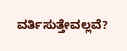ವರ್ತಿಸುತ್ತೇವಲ್ಲವೆ?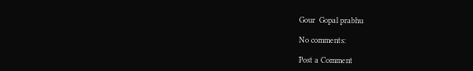Gour  Gopal prabhu

No comments:

Post a Comment